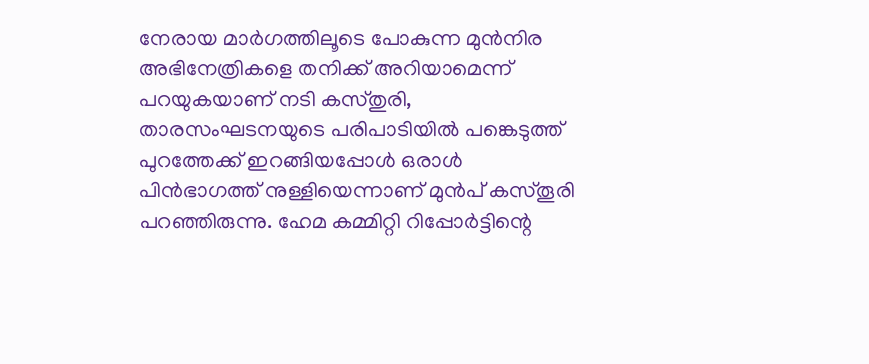നേരായ മാർഗത്തിലൂടെ പോകുന്ന മുൻനിര അഭിനേത്രികളെ തനിക്ക് അറിയാമെന്ന് പറയുകയാണ് നടി കസ്തുരി, താരസംഘടനയുടെ പരിപാടിയിൽ പങ്കെടുത്ത് പുറത്തേക്ക് ഇറങ്ങിയപ്പോൾ ഒരാൾ പിൻഭാഗത്ത് നുള്ളിയെന്നാണ് മുൻപ് കസ്തൂരി പറഞ്ഞിരുന്നു. ഹേമ കമ്മിറ്റി റിപ്പോർട്ടിന്റെ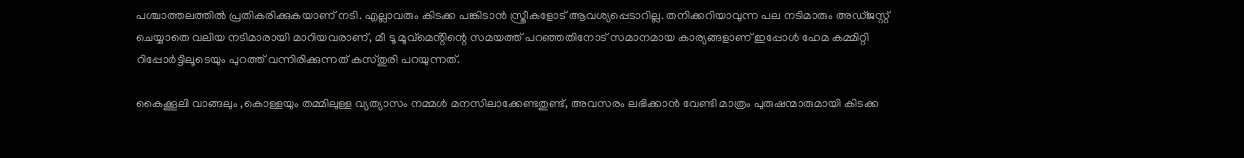പശ്ചാത്തലത്തിൽ പ്രതികരിക്കുകയാണ് നടി. എല്ലാവരും കിടക്ക പങ്കിടാൻ സ്ത്രീകളോട് ആവശ്യപ്പെടാറില്ല. തനിക്കറിയാവുന്ന പല നടിമാരും അഡ്ജസ്റ്റ് ചെയ്യാതെ വലിയ നടിമാരായി മാറിയവരാണ്, മീ ടൂ മൂവ്മെൻ്റിന്റെ സമയത്ത് പറഞ്ഞതിനോട് സമാനമായ കാര്യങ്ങളാണ് ഇപ്പോൾ ഹേമ കമ്മിറ്റി റിപ്പോർട്ടിലൂടെയും പുറത്ത് വന്നിരിക്കുന്നത് കസ്തുരി പറയുന്നത്.

കൈക്കൂലി വാങ്ങലും ,കൊള്ളയും തമ്മിലുള്ള വ്യത്യാസം നമ്മൾ മനസിലാക്കേണ്ടതുണ്ട്, അവസരം ലഭിക്കാൻ വേണ്ടി മാത്രം പുരുഷന്മാരുമായി കിടക്ക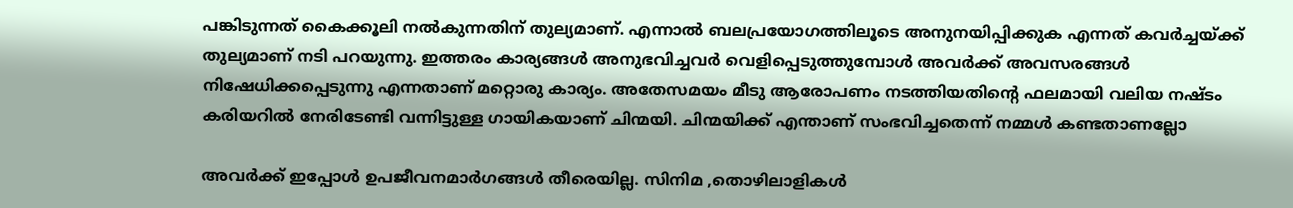പങ്കിടുന്നത് കൈക്കൂലി നൽകുന്നതിന് തുല്യമാണ്. എന്നാൽ ബലപ്രയോഗത്തിലൂടെ അനുനയിപ്പിക്കുക എന്നത് കവർച്ചയ്ക്ക് തുല്യമാണ് നടി പറയുന്നു. ഇത്തരം കാര്യങ്ങൾ അനുഭവിച്ചവർ വെളിപ്പെടുത്തുമ്പോൾ അവർക്ക് അവസരങ്ങൾ നിഷേധിക്കപ്പെടുന്നു എന്നതാണ് മറ്റൊരു കാര്യം. അതേസമയം മീടു ആരോപണം നടത്തിയതിന്റെ ഫലമായി വലിയ നഷ്ടം കരിയറിൽ നേരിടേണ്ടി വന്നിട്ടുള്ള ഗായികയാണ് ചിന്മയി. ചിന്മയിക്ക് എന്താണ് സംഭവിച്ചതെന്ന് നമ്മൾ കണ്ടതാണല്ലോ

അവർക്ക് ഇപ്പോൾ ഉപജീവനമാർഗങ്ങൾ തീരെയില്ല. സിനിമ ,തൊഴിലാളികൾ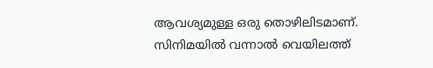ആവശ്യമുള്ള ഒരു തൊഴിലിടമാണ്. സിനിമയിൽ വന്നാൽ വെയിലത്ത്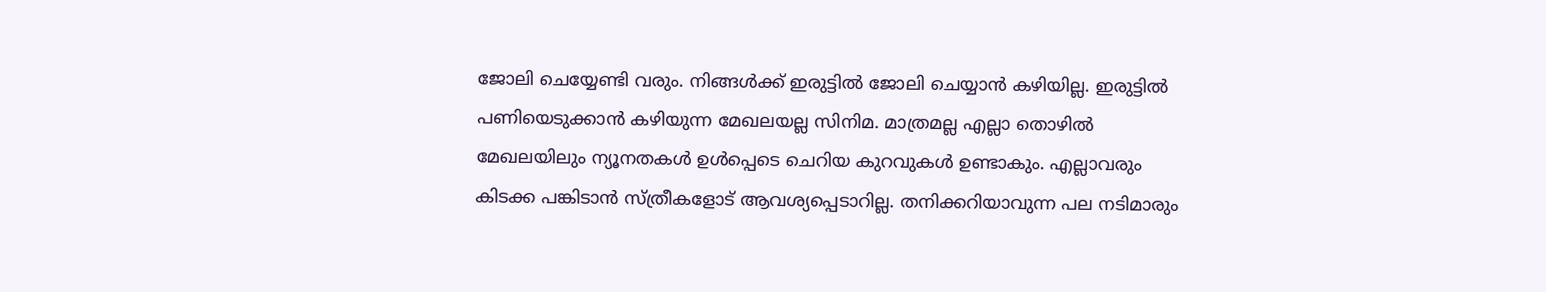ജോലി ചെയ്യേണ്ടി വരും. നിങ്ങൾക്ക് ഇരുട്ടിൽ ജോലി ചെയ്യാൻ കഴിയില്ല. ഇരുട്ടിൽ പണിയെടുക്കാൻ കഴിയുന്ന മേഖലയല്ല സിനിമ. മാത്രമല്ല എല്ലാ തൊഴിൽ മേഖലയിലും ന്യൂനതകൾ ഉൾപ്പെടെ ചെറിയ കുറവുകൾ ഉണ്ടാകും. എല്ലാവരും കിടക്ക പങ്കിടാൻ സ്ത്രീകളോട് ആവശ്യപ്പെടാറില്ല. തനിക്കറിയാവുന്ന പല നടിമാരും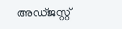അഡ്ജസ്റ്റ്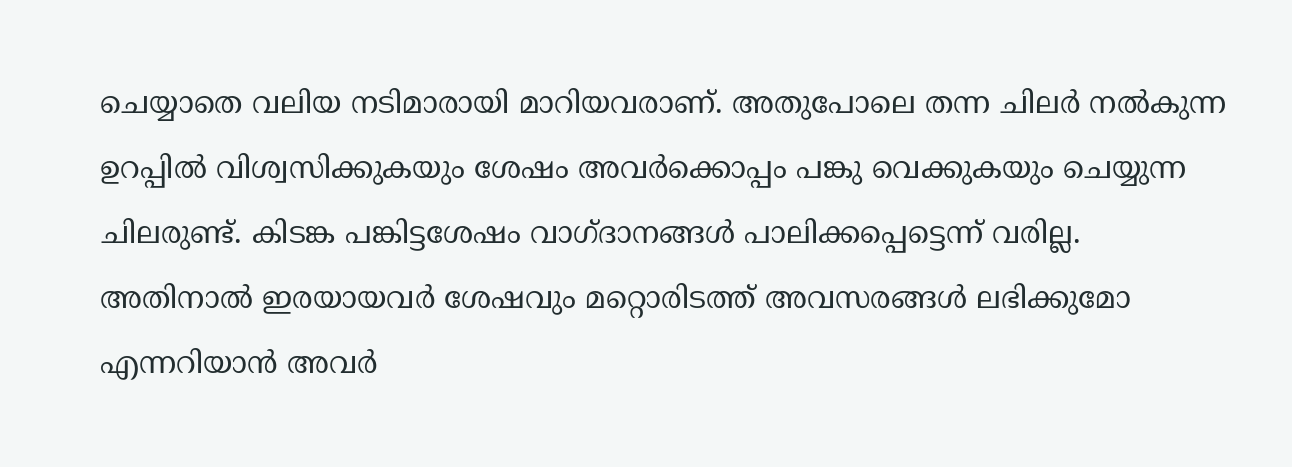ചെയ്യാതെ വലിയ നടിമാരായി മാറിയവരാണ്. അതുപോലെ തന്ന ചിലർ നൽകുന്ന ഉറപ്പിൽ വിശ്വസിക്കുകയും ശേഷം അവർക്കൊപ്പം പങ്കു വെക്കുകയും ചെയ്യുന്ന ചിലരുണ്ട്. കിടങ്ക പങ്കിട്ടശേഷം വാഗ്ദാനങ്ങൾ പാലിക്കപ്പെട്ടെന്ന് വരില്ല. അതിനാൽ ഇരയായവർ ശേഷവും മറ്റൊരിടത്ത് അവസരങ്ങൾ ലഭിക്കുമോ എന്നറിയാൻ അവർ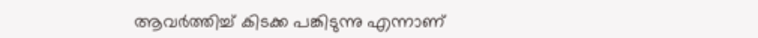ആവർത്തിച്ച് കിടക്ക പങ്കിടുന്നു എന്നാണ്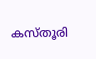കസ്തൂരി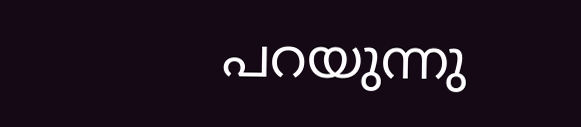പറയുന്നു